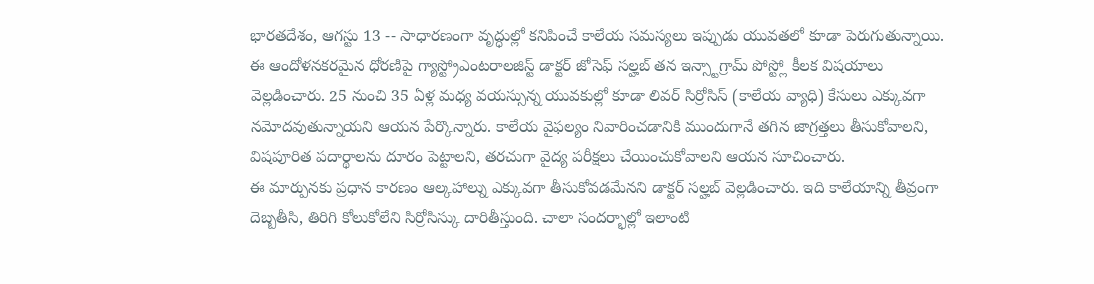భారతదేశం, ఆగస్టు 13 -- సాధారణంగా వృద్ధుల్లో కనిపించే కాలేయ సమస్యలు ఇప్పుడు యువతలో కూడా పెరుగుతున్నాయి. ఈ ఆందోళనకరమైన ధోరణిపై గ్యాస్ట్రోఎంటరాలజిస్ట్ డాక్టర్ జోసెఫ్ సల్హబ్ తన ఇన్స్టాగ్రామ్ పోస్ట్లో కీలక విషయాలు వెల్లడించారు. 25 నుంచి 35 ఏళ్ల మధ్య వయస్సున్న యువకుల్లో కూడా లివర్ సిర్రోసిస్ (కాలేయ వ్యాధి) కేసులు ఎక్కువగా నమోదవుతున్నాయని ఆయన పేర్కొన్నారు. కాలేయ వైఫల్యం నివారించడానికి ముందుగానే తగిన జాగ్రత్తలు తీసుకోవాలని, విషపూరిత పదార్థాలను దూరం పెట్టాలని, తరచుగా వైద్య పరీక్షలు చేయించుకోవాలని ఆయన సూచించారు.
ఈ మార్పునకు ప్రధాన కారణం ఆల్కహాల్ను ఎక్కువగా తీసుకోవడమేనని డాక్టర్ సల్హబ్ వెల్లడించారు. ఇది కాలేయాన్ని తీవ్రంగా దెబ్బతీసి, తిరిగి కోలుకోలేని సిర్రోసిస్కు దారితీస్తుంది. చాలా సందర్భాల్లో ఇలాంటి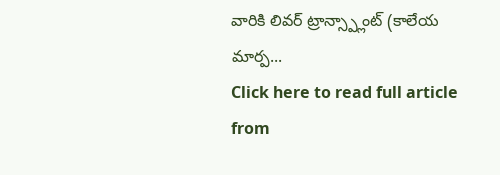వారికి లివర్ ట్రాన్స్ప్లాంట్ (కాలేయ మార్ప...
Click here to read full article from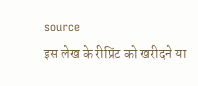source
इस लेख के रीप्रिंट को खरीदने या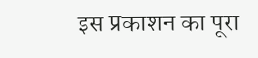इस प्रकाशन का पूरा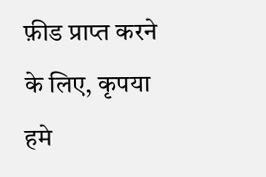फ़ीड प्राप्त करने के लिए, कृपया
हमे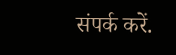संपर्क करें.